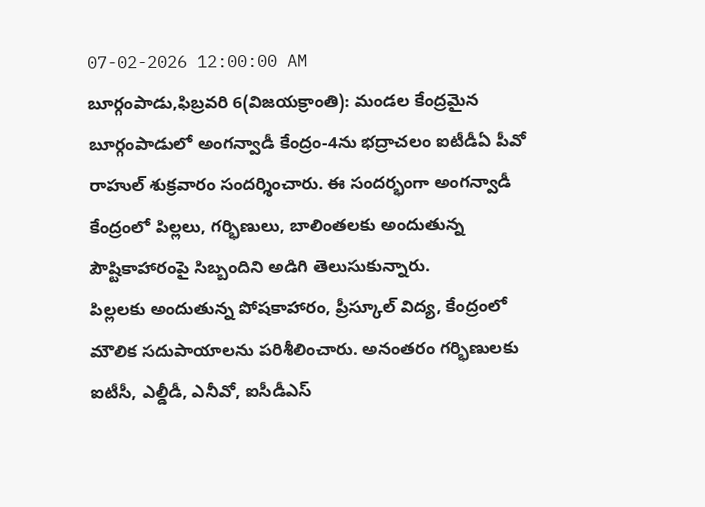07-02-2026 12:00:00 AM
బూర్గంపాడు,ఫిబ్రవరి 6(విజయక్రాంతి): మండల కేంద్రమైన బూర్గంపాడులో అంగన్వాడీ కేంద్రం-4ను భద్రాచలం ఐటీడీఏ పీవో రాహుల్ శుక్రవారం సందర్శించారు. ఈ సందర్భంగా అంగన్వాడీ కేంద్రంలో పిల్లలు, గర్భిణులు, బాలింతలకు అందుతున్న పౌష్టికాహారంపై సిబ్బందిని అడిగి తెలుసుకున్నారు.
పిల్లలకు అందుతున్న పోషకాహారం, ప్రీస్కూల్ విద్య, కేంద్రంలో మౌలిక సదుపాయాలను పరిశీలించారు. అనంతరం గర్భిణులకు ఐటీసీ, ఎల్డీడీ, ఎనీవో, ఐసీడీఎస్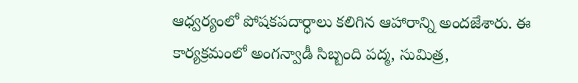ఆధ్వర్యంలో పోషకపదార్ధాలు కలిగిన ఆహారాన్ని అందజేశారు. ఈ కార్యక్రమంలో అంగన్వాడీ సిబ్బంది పద్మ, సుమిత్ర,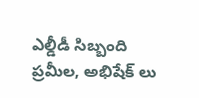ఎల్డీడీ సిబ్బంది ప్రమీల, అభిషేక్ లు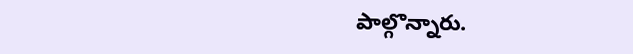పాల్గొన్నారు.